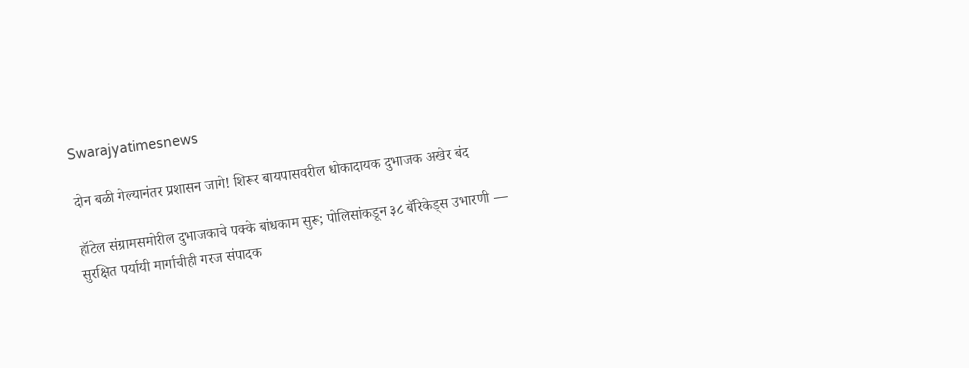Swarajyatimesnews

दोन बळी गेल्यानंतर प्रशासन जागे! शिरूर बायपासवरील धोकादायक दुभाजक अखेर बंद

हॉटेल संग्रामसमोरील दुभाजकाचे पक्के बांधकाम सुरू; पोलिसांकडून ३८ बॅरिकेड्स उभारणी — सुरक्षित पर्यायी मार्गाचीही गरज संपादक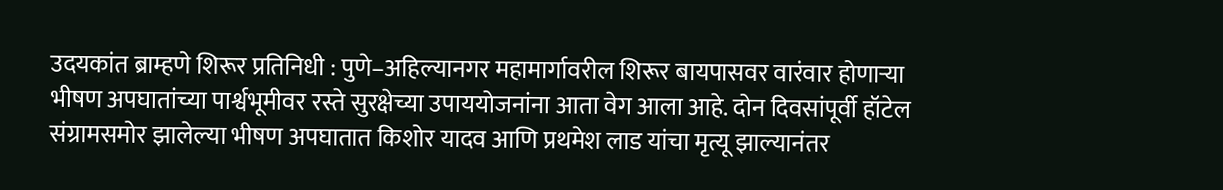उदयकांत ब्राम्हणे शिरूर प्रतिनिधी : पुणे–अहिल्यानगर महामार्गावरील शिरूर बायपासवर वारंवार होणाऱ्या भीषण अपघातांच्या पार्श्वभूमीवर रस्ते सुरक्षेच्या उपाययोजनांना आता वेग आला आहे. दोन दिवसांपूर्वी हॉटेल संग्रामसमोर झालेल्या भीषण अपघातात किशोर यादव आणि प्रथमेश लाड यांचा मृत्यू झाल्यानंतर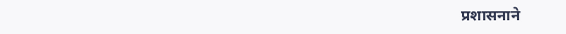प्रशासनाने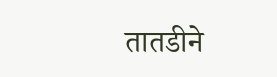तातडीने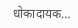धोकादायक…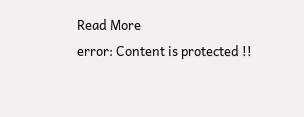Read More
error: Content is protected !!